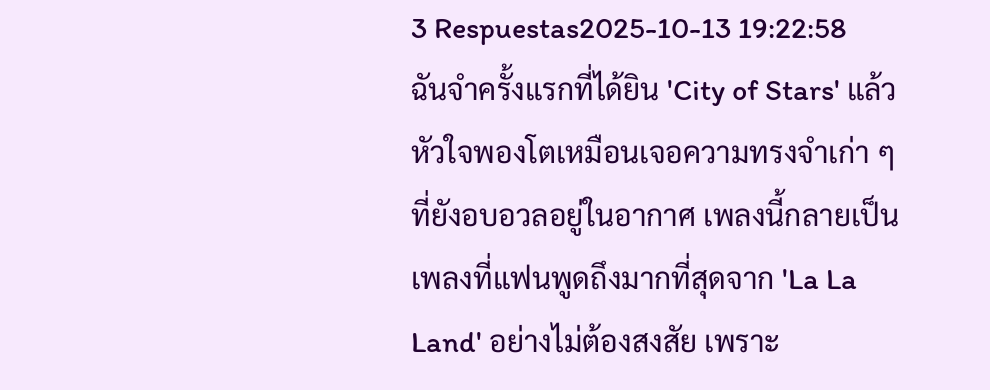3 Respuestas2025-10-13 19:22:58
ฉันจำครั้งแรกที่ได้ยิน 'City of Stars' แล้วหัวใจพองโตเหมือนเจอความทรงจำเก่า ๆ ที่ยังอบอวลอยู่ในอากาศ เพลงนี้กลายเป็นเพลงที่แฟนพูดถึงมากที่สุดจาก 'La La Land' อย่างไม่ต้องสงสัย เพราะ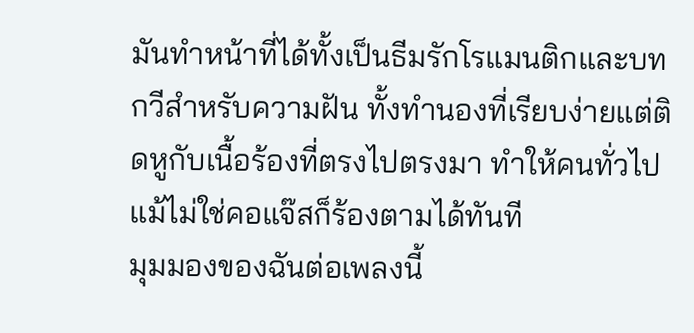มันทำหน้าที่ได้ทั้งเป็นธีมรักโรแมนติกและบทกวีสำหรับความฝัน ทั้งทำนองที่เรียบง่ายแต่ติดหูกับเนื้อร้องที่ตรงไปตรงมา ทำให้คนทั่วไปแม้ไม่ใช่คอแจ๊สก็ร้องตามได้ทันที
มุมมองของฉันต่อเพลงนี้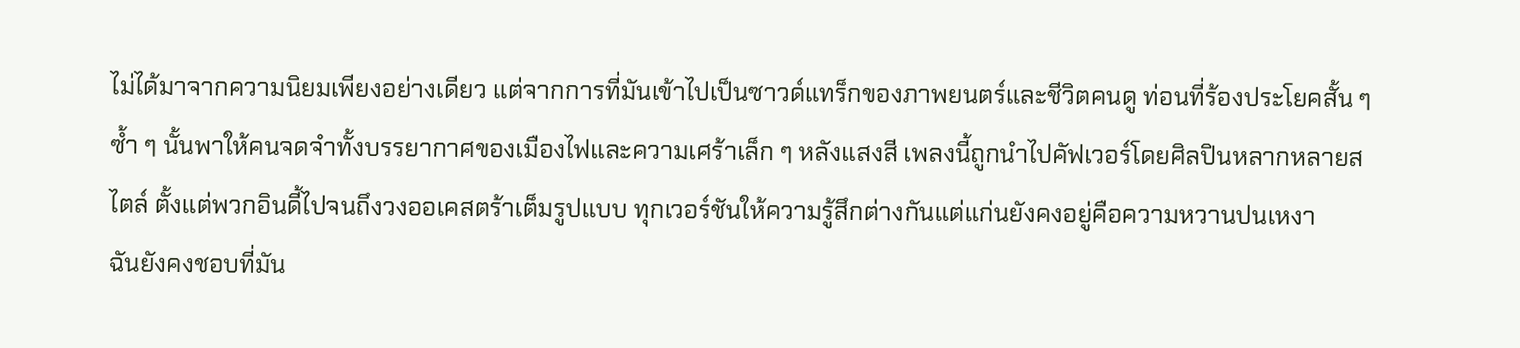ไม่ได้มาจากความนิยมเพียงอย่างเดียว แต่จากการที่มันเข้าไปเป็นซาวด์แทร็กของภาพยนตร์และชีวิตคนดู ท่อนที่ร้องประโยคสั้น ๆ ซ้ำ ๆ นั้นพาให้คนจดจำทั้งบรรยากาศของเมืองไฟและความเศร้าเล็ก ๆ หลังแสงสี เพลงนี้ถูกนำไปคัฟเวอร์โดยศิลปินหลากหลายสไตล์ ตั้งแต่พวกอินดี้ไปจนถึงวงออเคสตร้าเต็มรูปแบบ ทุกเวอร์ชันให้ความรู้สึกต่างกันแต่แก่นยังคงอยู่คือความหวานปนเหงา
ฉันยังคงชอบที่มัน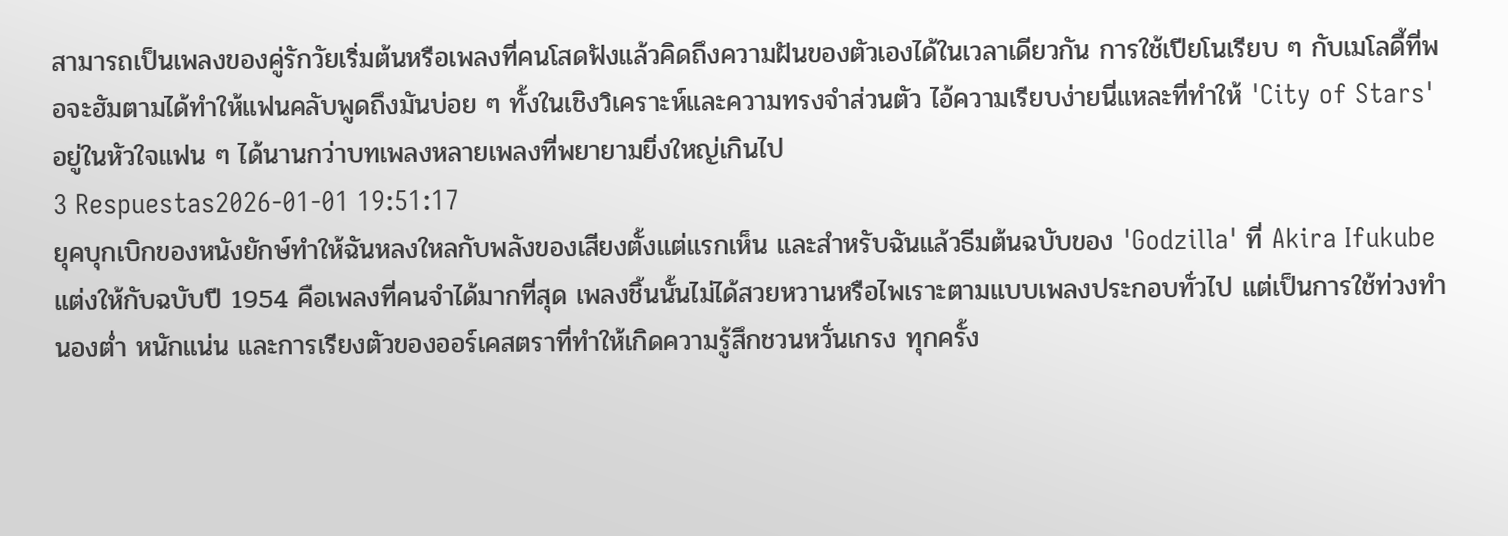สามารถเป็นเพลงของคู่รักวัยเริ่มต้นหรือเพลงที่คนโสดฟังแล้วคิดถึงความฝันของตัวเองได้ในเวลาเดียวกัน การใช้เปียโนเรียบ ๆ กับเมโลดี้ที่พอจะฮัมตามได้ทำให้แฟนคลับพูดถึงมันบ่อย ๆ ทั้งในเชิงวิเคราะห์และความทรงจำส่วนตัว ไอ้ความเรียบง่ายนี่แหละที่ทำให้ 'City of Stars' อยู่ในหัวใจแฟน ๆ ได้นานกว่าบทเพลงหลายเพลงที่พยายามยิ่งใหญ่เกินไป
3 Respuestas2026-01-01 19:51:17
ยุคบุกเบิกของหนังยักษ์ทำให้ฉันหลงใหลกับพลังของเสียงตั้งแต่แรกเห็น และสำหรับฉันแล้วธีมต้นฉบับของ 'Godzilla' ที่ Akira Ifukube แต่งให้กับฉบับปี 1954 คือเพลงที่คนจำได้มากที่สุด เพลงชิ้นนั้นไม่ได้สวยหวานหรือไพเราะตามแบบเพลงประกอบทั่วไป แต่เป็นการใช้ท่วงทำนองต่ำ หนักแน่น และการเรียงตัวของออร์เคสตราที่ทำให้เกิดความรู้สึกชวนหวั่นเกรง ทุกครั้ง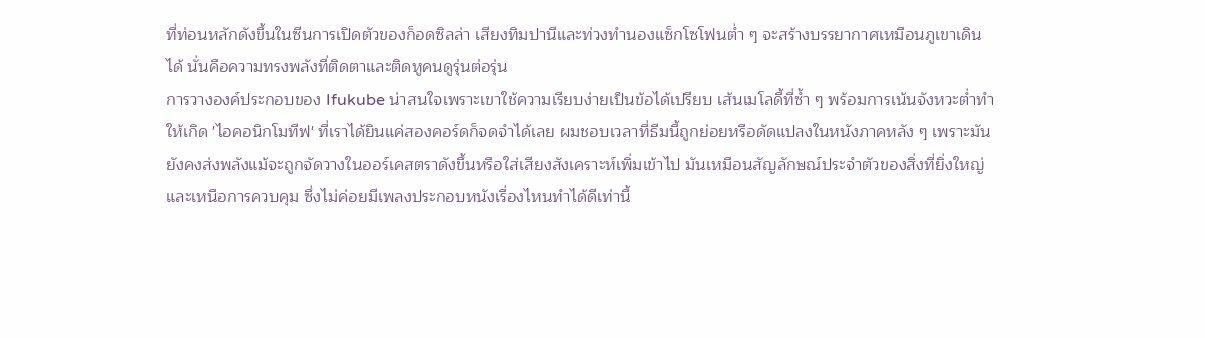ที่ท่อนหลักดังขึ้นในซีนการเปิดตัวของก็อดซิลล่า เสียงทิมปานีและท่วงทำนองแซ็กโซโฟนต่ำ ๆ จะสร้างบรรยากาศเหมือนภูเขาเดินได้ นั่นคือความทรงพลังที่ติดตาและติดหูคนดูรุ่นต่อรุ่น
การวางองค์ประกอบของ Ifukube น่าสนใจเพราะเขาใช้ความเรียบง่ายเป็นข้อได้เปรียบ เส้นเมโลดี้ที่ซ้ำ ๆ พร้อมการเน้นจังหวะต่ำทำให้เกิด 'ไอคอนิกโมทีฟ' ที่เราได้ยินแค่สองคอร์ดก็จดจำได้เลย ผมชอบเวลาที่ธีมนี้ถูกย่อยหรือดัดแปลงในหนังภาคหลัง ๆ เพราะมันยังคงส่งพลังแม้จะถูกจัดวางในออร์เคสตราดังขึ้นหรือใส่เสียงสังเคราะห์เพิ่มเข้าไป มันเหมือนสัญลักษณ์ประจำตัวของสิ่งที่ยิ่งใหญ่และเหนือการควบคุม ซึ่งไม่ค่อยมีเพลงประกอบหนังเรื่องไหนทำได้ดีเท่านี้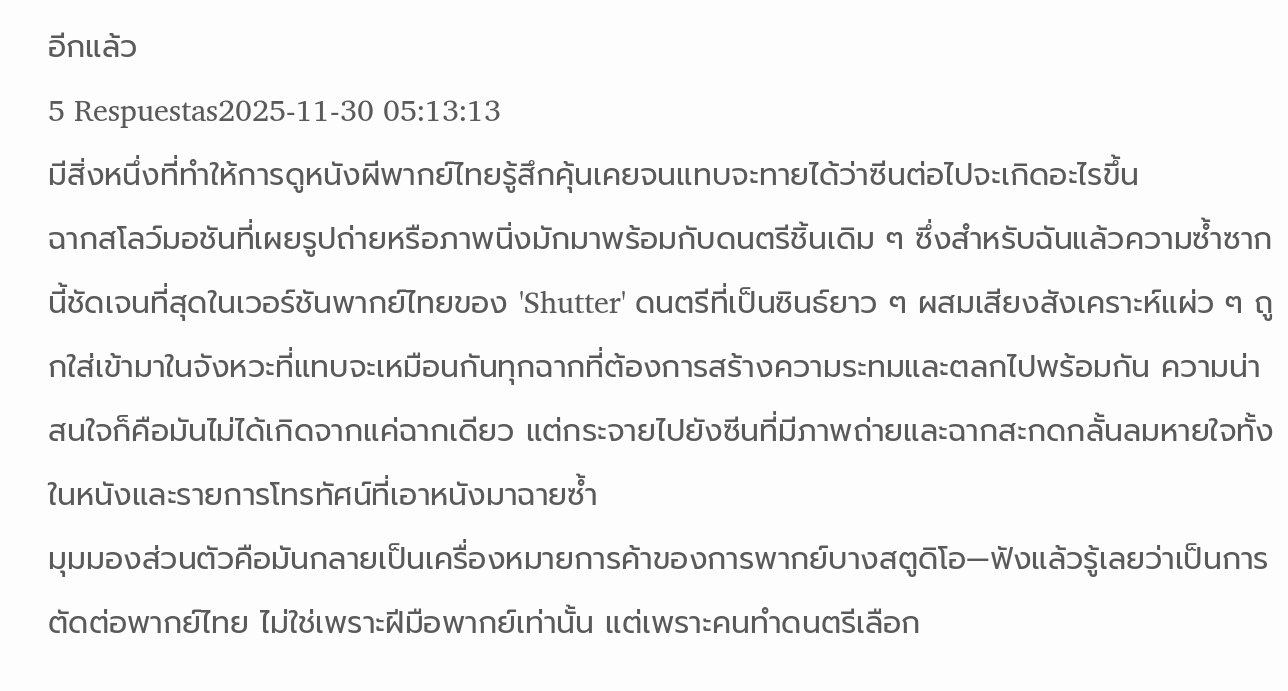อีกแล้ว
5 Respuestas2025-11-30 05:13:13
มีสิ่งหนึ่งที่ทำให้การดูหนังผีพากย์ไทยรู้สึกคุ้นเคยจนแทบจะทายได้ว่าซีนต่อไปจะเกิดอะไรขึ้น
ฉากสโลว์มอชันที่เผยรูปถ่ายหรือภาพนิ่งมักมาพร้อมกับดนตรีชิ้นเดิม ๆ ซึ่งสำหรับฉันแล้วความซ้ำซากนี้ชัดเจนที่สุดในเวอร์ชันพากย์ไทยของ 'Shutter' ดนตรีที่เป็นซินธ์ยาว ๆ ผสมเสียงสังเคราะห์แผ่ว ๆ ถูกใส่เข้ามาในจังหวะที่แทบจะเหมือนกันทุกฉากที่ต้องการสร้างความระทมและตลกไปพร้อมกัน ความน่าสนใจก็คือมันไม่ได้เกิดจากแค่ฉากเดียว แต่กระจายไปยังซีนที่มีภาพถ่ายและฉากสะกดกลั้นลมหายใจทั้งในหนังและรายการโทรทัศน์ที่เอาหนังมาฉายซ้ำ
มุมมองส่วนตัวคือมันกลายเป็นเครื่องหมายการค้าของการพากย์บางสตูดิโอ—ฟังแล้วรู้เลยว่าเป็นการตัดต่อพากย์ไทย ไม่ใช่เพราะฝีมือพากย์เท่านั้น แต่เพราะคนทำดนตรีเลือก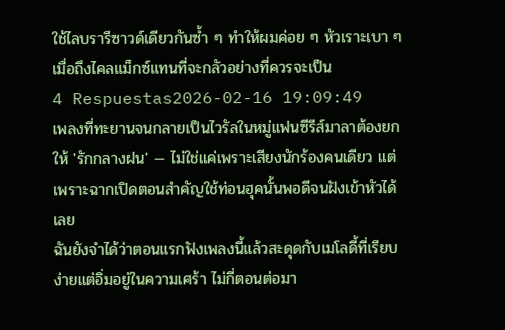ใช้ไลบรารีซาวด์เดียวกันซ้ำ ๆ ทำให้ผมค่อย ๆ หัวเราะเบา ๆ เมื่อถึงไคลแม็กซ์แทนที่จะกลัวอย่างที่ควรจะเป็น
4 Respuestas2026-02-16 19:09:49
เพลงที่ทะยานจนกลายเป็นไวรัลในหมู่แฟนซีรีส์มาลาต้องยกให้ 'รักกลางฝน' — ไม่ใช่แค่เพราะเสียงนักร้องคนเดียว แต่เพราะฉากเปิดตอนสำคัญใช้ท่อนฮุคนั้นพอดีจนฝังเข้าหัวได้เลย
ฉันยังจำได้ว่าตอนแรกฟังเพลงนี้แล้วสะดุดกับเมโลดี้ที่เรียบง่ายแต่อิ่มอยู่ในความเศร้า ไม่กี่ตอนต่อมา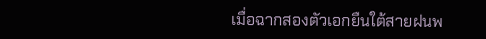เมื่อฉากสองตัวเอกยืนใต้สายฝนพ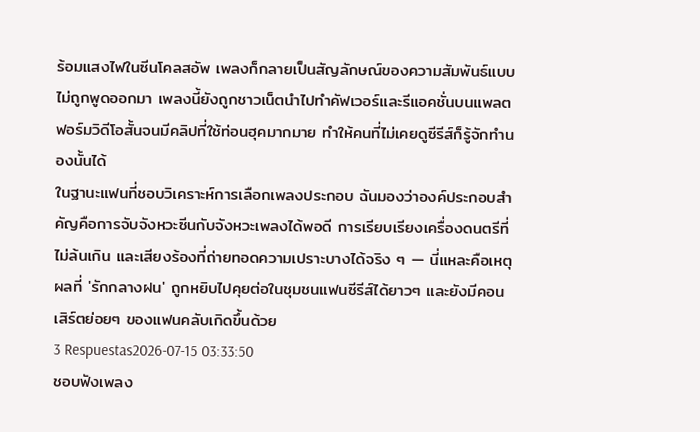ร้อมแสงไฟในซีนโคลสอัพ เพลงก็กลายเป็นสัญลักษณ์ของความสัมพันธ์แบบไม่ถูกพูดออกมา เพลงนี้ยังถูกชาวเน็ตนำไปทำคัฟเวอร์และรีแอคชั่นบนแพลตฟอร์มวิดีโอสั้นจนมีคลิปที่ใช้ท่อนฮุคมากมาย ทำให้คนที่ไม่เคยดูซีรีส์ก็รู้จักทำนองนั้นได้
ในฐานะแฟนที่ชอบวิเคราะห์การเลือกเพลงประกอบ ฉันมองว่าองค์ประกอบสำคัญคือการจับจังหวะซีนกับจังหวะเพลงได้พอดี การเรียบเรียงเครื่องดนตรีที่ไม่ล้นเกิน และเสียงร้องที่ถ่ายทอดความเปราะบางได้จริง ๆ — นี่แหละคือเหตุผลที่ 'รักกลางฝน' ถูกหยิบไปคุยต่อในชุมชนแฟนซีรีส์ได้ยาวๆ และยังมีคอนเสิร์ตย่อยๆ ของแฟนคลับเกิดขึ้นด้วย
3 Respuestas2026-07-15 03:33:50
ชอบฟังเพลง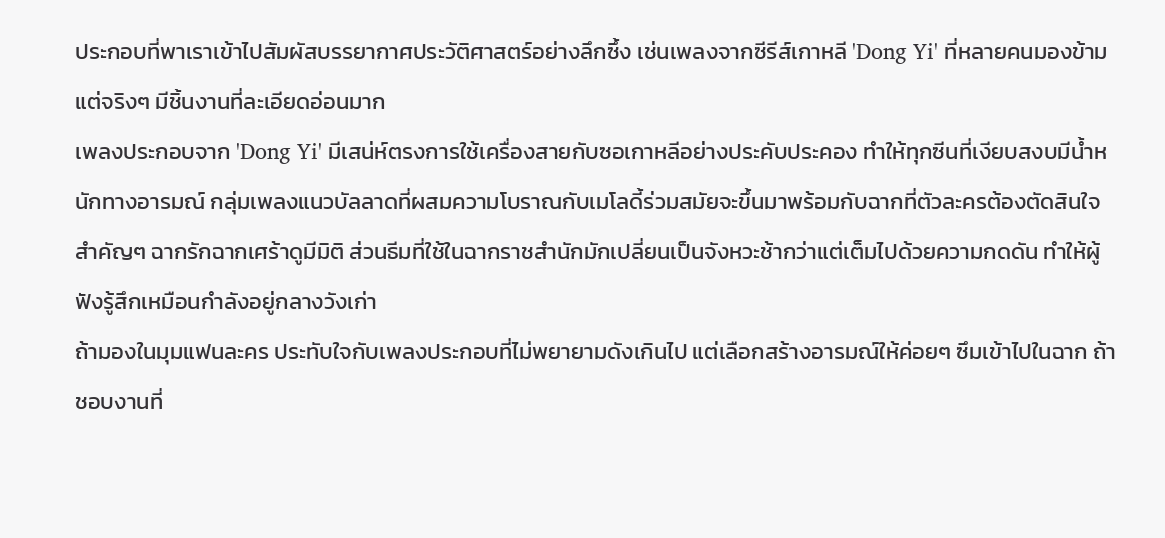ประกอบที่พาเราเข้าไปสัมผัสบรรยากาศประวัติศาสตร์อย่างลึกซึ้ง เช่นเพลงจากซีรีส์เกาหลี 'Dong Yi' ที่หลายคนมองข้ามแต่จริงๆ มีชิ้นงานที่ละเอียดอ่อนมาก
เพลงประกอบจาก 'Dong Yi' มีเสน่ห์ตรงการใช้เครื่องสายกับซอเกาหลีอย่างประคับประคอง ทำให้ทุกซีนที่เงียบสงบมีน้ำหนักทางอารมณ์ กลุ่มเพลงแนวบัลลาดที่ผสมความโบราณกับเมโลดี้ร่วมสมัยจะขึ้นมาพร้อมกับฉากที่ตัวละครต้องตัดสินใจสำคัญๆ ฉากรักฉากเศร้าดูมีมิติ ส่วนธีมที่ใช้ในฉากราชสำนักมักเปลี่ยนเป็นจังหวะช้ากว่าแต่เต็มไปด้วยความกดดัน ทำให้ผู้ฟังรู้สึกเหมือนกำลังอยู่กลางวังเก่า
ถ้ามองในมุมแฟนละคร ประทับใจกับเพลงประกอบที่ไม่พยายามดังเกินไป แต่เลือกสร้างอารมณ์ให้ค่อยๆ ซึมเข้าไปในฉาก ถ้าชอบงานที่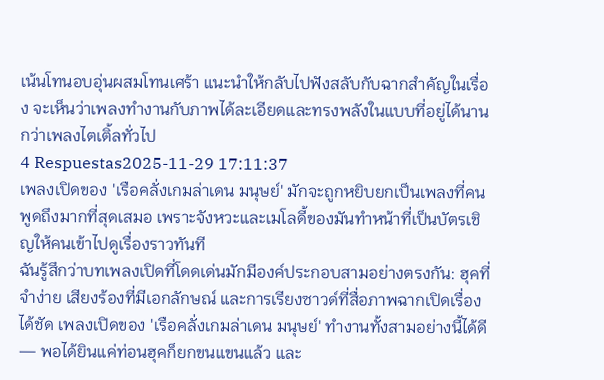เน้นโทนอบอุ่นผสมโทนเศร้า แนะนำให้กลับไปฟังสลับกับฉากสำคัญในเรื่อง จะเห็นว่าเพลงทำงานกับภาพได้ละเอียดและทรงพลังในแบบที่อยู่ได้นานกว่าเพลงไตเติ้ลทั่วไป
4 Respuestas2025-11-29 17:11:37
เพลงเปิดของ 'เรือคลั่งเกมล่าเดน มนุษย์' มักจะถูกหยิบยกเป็นเพลงที่คนพูดถึงมากที่สุดเสมอ เพราะจังหวะและเมโลดี้ของมันทำหน้าที่เป็นบัตรเชิญให้คนเข้าไปดูเรื่องราวทันที
ฉันรู้สึกว่าบทเพลงเปิดที่โดดเด่นมักมีองค์ประกอบสามอย่างตรงกัน: ฮุคที่จำง่าย เสียงร้องที่มีเอกลักษณ์ และการเรียงซาวด์ที่สื่อภาพฉากเปิดเรื่องได้ชัด เพลงเปิดของ 'เรือคลั่งเกมล่าเดน มนุษย์' ทำงานทั้งสามอย่างนี้ได้ดี — พอได้ยินแค่ท่อนฮุคก็ยกขนแขนแล้ว และ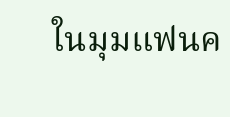ในมุมแฟนค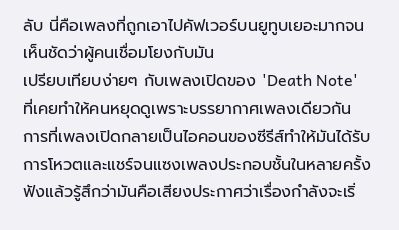ลับ นี่คือเพลงที่ถูกเอาไปคัฟเวอร์บนยูทูบเยอะมากจนเห็นชัดว่าผู้คนเชื่อมโยงกับมัน
เปรียบเทียบง่ายๆ กับเพลงเปิดของ 'Death Note' ที่เคยทำให้คนหยุดดูเพราะบรรยากาศเพลงเดียวกัน การที่เพลงเปิดกลายเป็นไอคอนของซีรีส์ทำให้มันได้รับการโหวตและแชร์จนแซงเพลงประกอบชั้นในหลายครั้ง ฟังแล้วรู้สึกว่ามันคือเสียงประกาศว่าเรื่องกำลังจะเริ่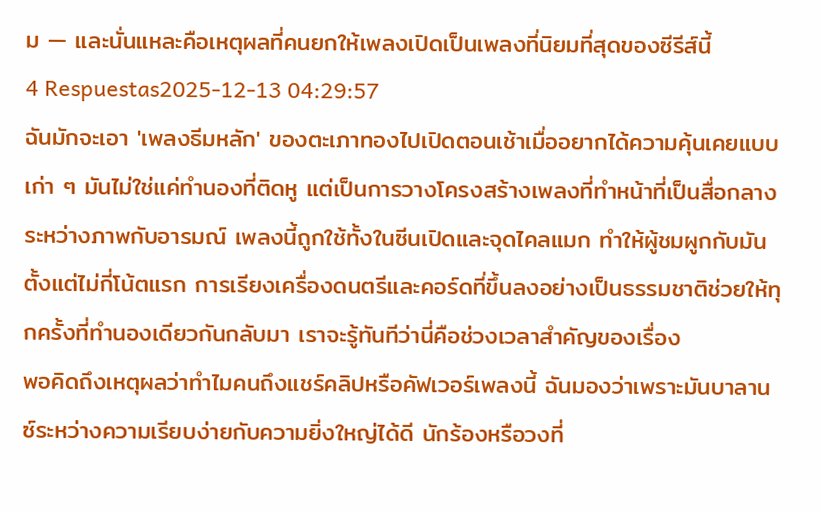ม — และนั่นแหละคือเหตุผลที่คนยกให้เพลงเปิดเป็นเพลงที่นิยมที่สุดของซีรีส์นี้
4 Respuestas2025-12-13 04:29:57
ฉันมักจะเอา 'เพลงธีมหลัก' ของตะเภาทองไปเปิดตอนเช้าเมื่ออยากได้ความคุ้นเคยแบบเก่า ๆ มันไม่ใช่แค่ทำนองที่ติดหู แต่เป็นการวางโครงสร้างเพลงที่ทำหน้าที่เป็นสื่อกลางระหว่างภาพกับอารมณ์ เพลงนี้ถูกใช้ทั้งในซีนเปิดและจุดไคลแมก ทำให้ผู้ชมผูกกับมันตั้งแต่ไม่กี่โน้ตแรก การเรียงเครื่องดนตรีและคอร์ดที่ขึ้นลงอย่างเป็นธรรมชาติช่วยให้ทุกครั้งที่ทำนองเดียวกันกลับมา เราจะรู้ทันทีว่านี่คือช่วงเวลาสำคัญของเรื่อง
พอคิดถึงเหตุผลว่าทำไมคนถึงแชร์คลิปหรือคัฟเวอร์เพลงนี้ ฉันมองว่าเพราะมันบาลานซ์ระหว่างความเรียบง่ายกับความยิ่งใหญ่ได้ดี นักร้องหรือวงที่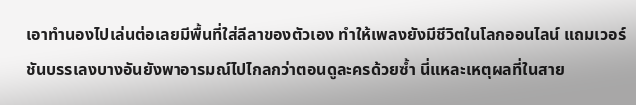เอาทำนองไปเล่นต่อเลยมีพื้นที่ใส่ลีลาของตัวเอง ทำให้เพลงยังมีชีวิตในโลกออนไลน์ แถมเวอร์ชันบรรเลงบางอันยังพาอารมณ์ไปไกลกว่าตอนดูละครด้วยซ้ำ นี่แหละเหตุผลที่ในสาย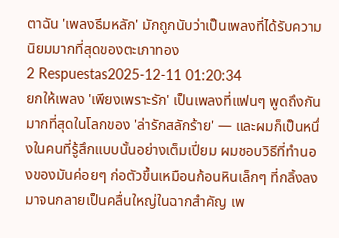ตาฉัน 'เพลงธีมหลัก' มักถูกนับว่าเป็นเพลงที่ได้รับความนิยมมากที่สุดของตะเภาทอง
2 Respuestas2025-12-11 01:20:34
ยกให้เพลง 'เพียงเพราะรัก' เป็นเพลงที่แฟนๆ พูดถึงกันมากที่สุดในโลกของ 'ล่ารักสลักร้าย' — และผมก็เป็นหนึ่งในคนที่รู้สึกแบบนั้นอย่างเต็มเปี่ยม ผมชอบวิธีที่ทำนองของมันค่อยๆ ก่อตัวขึ้นเหมือนก้อนหินเล็กๆ ที่กลิ้งลงมาจนกลายเป็นคลื่นใหญ่ในฉากสำคัญ เพ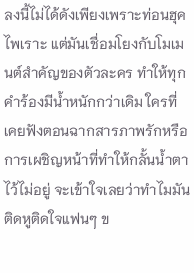ลงนี้ไม่ได้ดังเพียงเพราะท่อนฮุคไพเราะ แต่มันเชื่อมโยงกับโมเมนต์สำคัญของตัวละคร ทำให้ทุกคำร้องมีน้ำหนักกว่าเดิม ใครที่เคยฟังตอนฉากสารภาพรักหรือการเผชิญหน้าที่ทำให้กลั้นน้ำตาไว้ไม่อยู่ จะเข้าใจเลยว่าทำไมมันติดหูติดใจแฟนๆ ข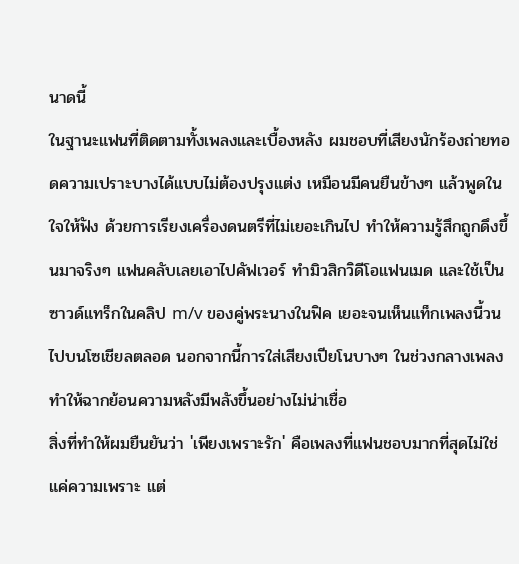นาดนี้
ในฐานะแฟนที่ติดตามทั้งเพลงและเบื้องหลัง ผมชอบที่เสียงนักร้องถ่ายทอดความเปราะบางได้แบบไม่ต้องปรุงแต่ง เหมือนมีคนยืนข้างๆ แล้วพูดในใจให้ฟัง ด้วยการเรียงเครื่องดนตรีที่ไม่เยอะเกินไป ทำให้ความรู้สึกถูกดึงขึ้นมาจริงๆ แฟนคลับเลยเอาไปคัฟเวอร์ ทำมิวสิกวิดีโอแฟนเมด และใช้เป็นซาวด์แทร็กในคลิป m/v ของคู่พระนางในฟิค เยอะจนเห็นแท็กเพลงนี้วนไปบนโซเชียลตลอด นอกจากนี้การใส่เสียงเปียโนบางๆ ในช่วงกลางเพลงทำให้ฉากย้อนความหลังมีพลังขึ้นอย่างไม่น่าเชื่อ
สิ่งที่ทำให้ผมยืนยันว่า 'เพียงเพราะรัก' คือเพลงที่แฟนชอบมากที่สุดไม่ใช่แค่ความเพราะ แต่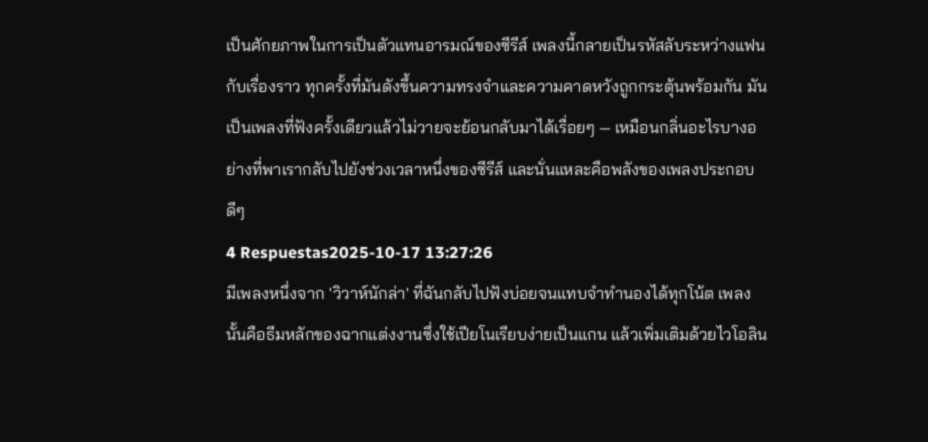เป็นศักยภาพในการเป็นตัวแทนอารมณ์ของซีรีส์ เพลงนี้กลายเป็นรหัสลับระหว่างแฟนกับเรื่องราว ทุกครั้งที่มันดังขึ้นความทรงจำและความคาดหวังถูกกระตุ้นพร้อมกัน มันเป็นเพลงที่ฟังครั้งเดียวแล้วไม่วายจะย้อนกลับมาได้เรื่อยๆ — เหมือนกลิ่นอะไรบางอย่างที่พาเรากลับไปยังช่วงเวลาหนึ่งของซีรีส์ และนั่นแหละคือพลังของเพลงประกอบดีๆ
4 Respuestas2025-10-17 13:27:26
มีเพลงหนึ่งจาก 'วิวาห์นักล่า' ที่ฉันกลับไปฟังบ่อยจนแทบจำทำนองได้ทุกโน้ต เพลงนั้นคือธีมหลักของฉากแต่งงานซึ่งใช้เปียโนเรียบง่ายเป็นแกน แล้วเพิ่มเติมด้วยไวโอลิน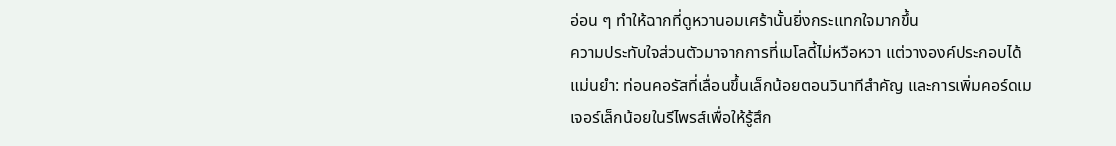อ่อน ๆ ทำให้ฉากที่ดูหวานอมเศร้านั้นยิ่งกระแทกใจมากขึ้น
ความประทับใจส่วนตัวมาจากการที่เมโลดี้ไม่หวือหวา แต่วางองค์ประกอบได้แม่นยำ: ท่อนคอรัสที่เลื่อนขึ้นเล็กน้อยตอนวินาทีสำคัญ และการเพิ่มคอร์ดเมเจอร์เล็กน้อยในรีไพรส์เพื่อให้รู้สึก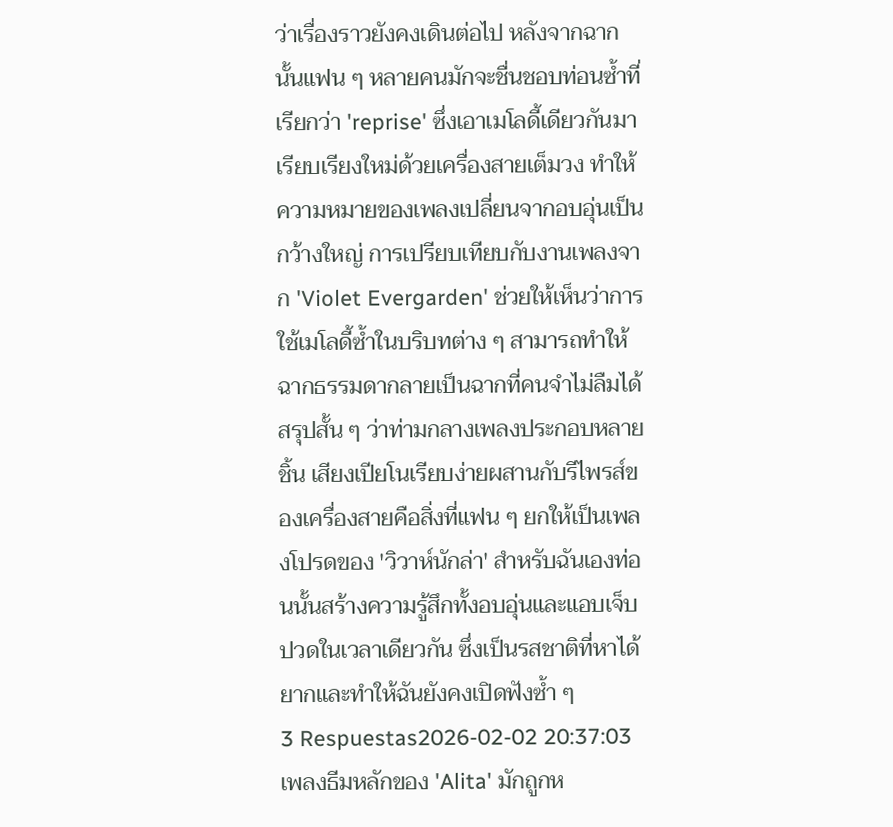ว่าเรื่องราวยังคงเดินต่อไป หลังจากฉากนั้นแฟน ๆ หลายคนมักจะชื่นชอบท่อนซ้ำที่เรียกว่า 'reprise' ซึ่งเอาเมโลดี้เดียวกันมาเรียบเรียงใหม่ด้วยเครื่องสายเต็มวง ทำให้ความหมายของเพลงเปลี่ยนจากอบอุ่นเป็นกว้างใหญ่ การเปรียบเทียบกับงานเพลงจาก 'Violet Evergarden' ช่วยให้เห็นว่าการใช้เมโลดี้ซ้ำในบริบทต่าง ๆ สามารถทำให้ฉากธรรมดากลายเป็นฉากที่คนจำไม่ลืมได้
สรุปสั้น ๆ ว่าท่ามกลางเพลงประกอบหลายชิ้น เสียงเปียโนเรียบง่ายผสานกับรีไพรส์ของเครื่องสายคือสิ่งที่แฟน ๆ ยกให้เป็นเพลงโปรดของ 'วิวาห์นักล่า' สำหรับฉันเองท่อนนั้นสร้างความรู้สึกทั้งอบอุ่นและแอบเจ็บปวดในเวลาเดียวกัน ซึ่งเป็นรสชาติที่หาได้ยากและทำให้ฉันยังคงเปิดฟังซ้ำ ๆ
3 Respuestas2026-02-02 20:37:03
เพลงธีมหลักของ 'Alita' มักถูกห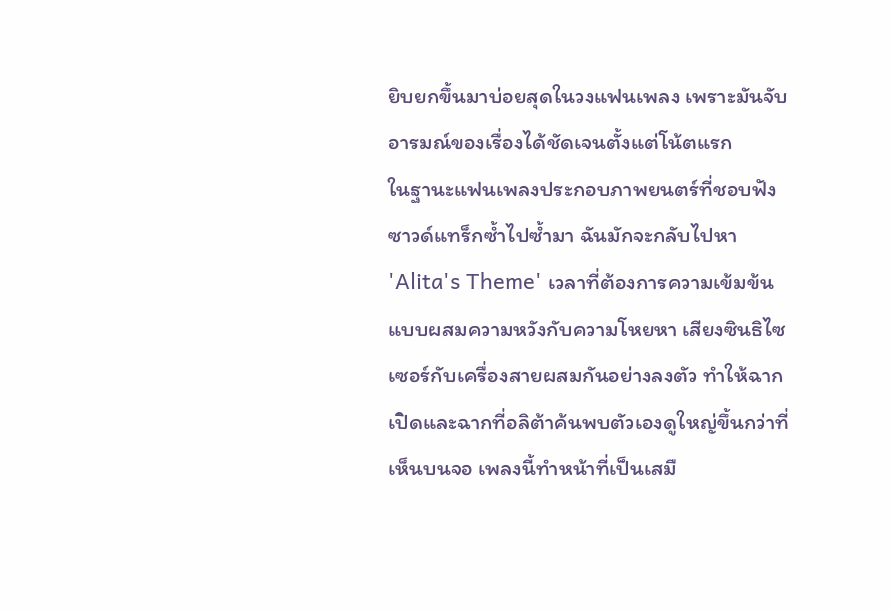ยิบยกขึ้นมาบ่อยสุดในวงแฟนเพลง เพราะมันจับอารมณ์ของเรื่องได้ชัดเจนตั้งแต่โน้ตแรก
ในฐานะแฟนเพลงประกอบภาพยนตร์ที่ชอบฟังซาวด์แทร็กซ้ำไปซ้ำมา ฉันมักจะกลับไปหา 'Alita's Theme' เวลาที่ต้องการความเข้มข้นแบบผสมความหวังกับความโหยหา เสียงซินธิไซเซอร์กับเครื่องสายผสมกันอย่างลงตัว ทำให้ฉากเปิดและฉากที่อลิต้าค้นพบตัวเองดูใหญ่ขึ้นกว่าที่เห็นบนจอ เพลงนี้ทำหน้าที่เป็นเสมื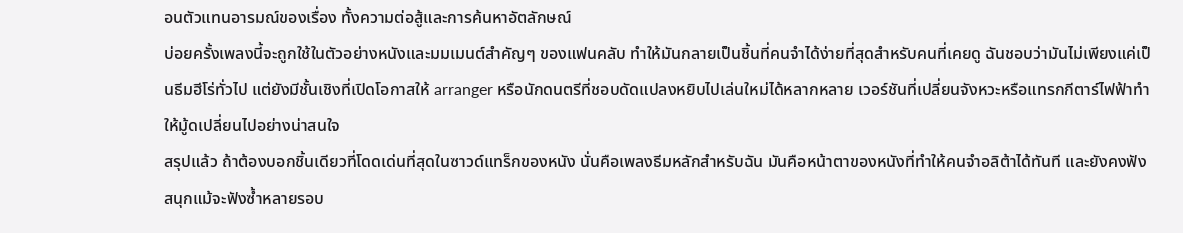อนตัวแทนอารมณ์ของเรื่อง ทั้งความต่อสู้และการค้นหาอัตลักษณ์
บ่อยครั้งเพลงนี้จะถูกใช้ในตัวอย่างหนังและมมเมนต์สำคัญๆ ของแฟนคลับ ทำให้มันกลายเป็นชิ้นที่คนจำได้ง่ายที่สุดสำหรับคนที่เคยดู ฉันชอบว่ามันไม่เพียงแค่เป็นธีมฮีโร่ทั่วไป แต่ยังมีชั้นเชิงที่เปิดโอกาสให้ arranger หรือนักดนตรีที่ชอบดัดแปลงหยิบไปเล่นใหม่ได้หลากหลาย เวอร์ชันที่เปลี่ยนจังหวะหรือแทรกกีตาร์ไฟฟ้าทำให้มู้ดเปลี่ยนไปอย่างน่าสนใจ
สรุปแล้ว ถ้าต้องบอกชิ้นเดียวที่โดดเด่นที่สุดในซาวด์แทร็กของหนัง นั่นคือเพลงธีมหลักสำหรับฉัน มันคือหน้าตาของหนังที่ทำให้คนจำอลิต้าได้ทันที และยังคงฟังสนุกแม้จะฟังซ้ำหลายรอบ